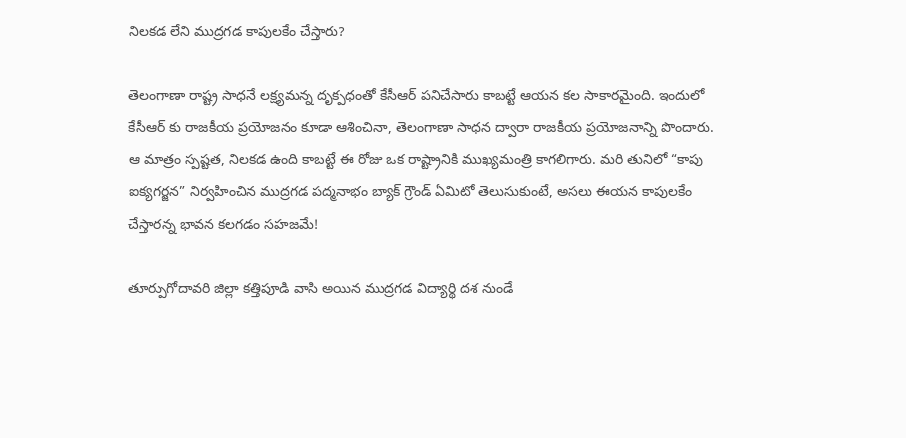నిలకడ లేని ముద్రగడ కాపులకేం చేస్తారు?

తెలంగాణా రాష్ట్ర సాధనే లక్ష్యమన్న దృక్పధంతో కేసీఆర్ పనిచేసారు కాబట్టే ఆయన కల సాకారమైంది. ఇందులో కేసీఆర్ కు రాజకీయ ప్రయోజనం కూడా ఆశించినా, తెలంగాణా సాధన ద్వారా రాజకీయ ప్రయోజనాన్ని పొందారు. ఆ మాత్రం స్పష్టత, నిలకడ ఉంది కాబట్టే ఈ రోజు ఒక రాష్ట్రానికి ముఖ్యమంత్రి కాగలిగారు. మరి తునిలో “కాపు ఐక్యగర్జన” నిర్వహించిన ముద్రగడ పద్మనాభం బ్యాక్ గ్రౌండ్ ఏమిటో తెలుసుకుంటే, అసలు ఈయన కాపులకేం చేస్తారన్న భావన కలగడం సహజమే!

తూర్పుగోదావరి జిల్లా కత్తిపూడి వాసి అయిన ముద్రగడ విద్యార్థి దశ నుండే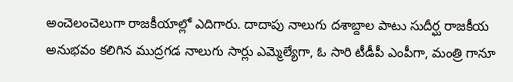అంచెలంచెలుగా రాజకీయాల్లో ఎదిగారు. దాదాపు నాలుగు దశాబ్దాల పాటు సుదీర్ఘ రాజకీయ అనుభవం కలిగిన ముద్రగడ నాలుగు సార్లు ఎమ్మెల్యేగా, ఓ సారి టీడీపీ ఎంపీగా, మంత్రి గానూ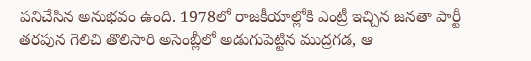పనిచేసిన అనుభవం ఉంది. 1978లో రాజకీయాల్లోకి ఎంట్రీ ఇచ్చిన జనతా పార్టీ తరపున గెలిచి తొలిసారి అసెంబ్లీలో అడుగుపెట్టిన ముద్రగడ, ఆ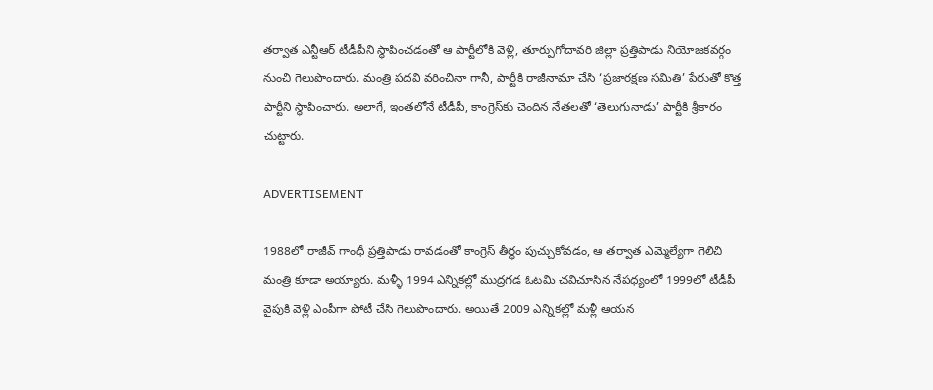తర్వాత ఎన్టీఆర్ టీడీపీని స్థాపించడంతో ఆ పార్టీలోకి వెళ్లి, తూర్పుగోదావరి జిల్లా ప్రత్తిపాడు నియోజకవర్గం నుంచి గెలుపొందారు. మంత్రి పదవి వరించినా గానీ, పార్టీకి రాజీనామా చేసి ‘ప్రజారక్షణ సమితి’ పేరుతో కొత్త పార్టీని స్థాపించారు. అలాగే, ఇంతలోనే టీడీపీ, కాంగ్రెస్‌కు చెందిన నేతలతో ‘తెలుగునాడు’ పార్టీకి శ్రీకారం చుట్టారు.

ADVERTISEMENT

1988లో రాజీవ్‌ గాంధీ ప్రత్తిపాడు రావడంతో కాంగ్రెస్‌ తీర్ధం పుచ్చుకోవడం, ఆ తర్వాత ఎమ్మెల్యేగా గెలిచి మంత్రి కూడా అయ్యారు. మళ్ళీ 1994 ఎన్నికల్లో ముద్రగడ ఓటమి చవిచూసిన నేపధ్యంలో 1999లో టీడీపీ వైపుకి వెళ్లి ఎంపీగా పోటీ చేసి గెలుపొందారు. అయితే 2009 ఎన్నికల్లో మళ్లీ ఆయన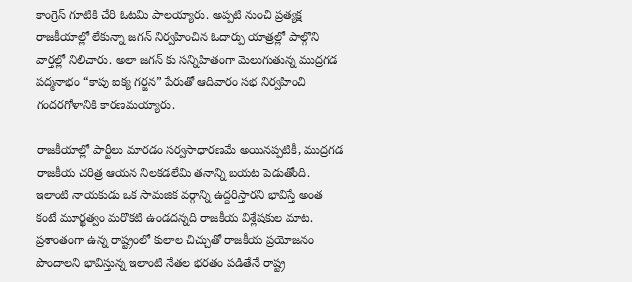కాంగ్రెస్ గూటికి చేరి ఓటమి పాలయ్యారు. అప్పటి నుంచి ప్రత్యక్ష రాజకీయాల్లో లేకున్నా జగన్ నిర్వహించిన ఓదార్పు యాత్రల్లో పాల్గొని వార్తల్లో నిలిచారు. అలా జగన్ కు సన్నిహితంగా మెలుగుతున్న ముద్రగడ పద్మనాభం “కాపు ఐక్య గర్జన” పేరుతో ఆదివారం సభ నిర్వహించి గందరగోళానికి కారణమయ్యారు.

రాజకీయాల్లో పార్టీలు మారడం సర్వసాధారణమే అయినప్పటికీ, ముద్రగడ రాజకీయ చరిత్ర ఆయన నిలకడలేమి తనాన్ని బయట పెడుతోంది. ఇలాంటి నాయకుడు ఒక సామజిక వర్గాన్ని ఉద్దరిస్తారని భావిస్తే అంత కంటే మూర్ఖత్వం మరొకటి ఉండదన్నది రాజకీయ విశ్లేషకుల మాట. ప్రశాంతంగా ఉన్న రాష్ట్రంలో కులాల చిచ్చుతో రాజకీయ ప్రయోజనం పొందాలని భావిస్తున్న ఇలాంటి నేతల భరతం పడితేనే రాష్ట్ర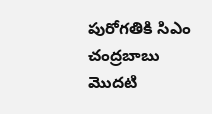పురోగతికి సిఎం చంద్రబాబు మొదటి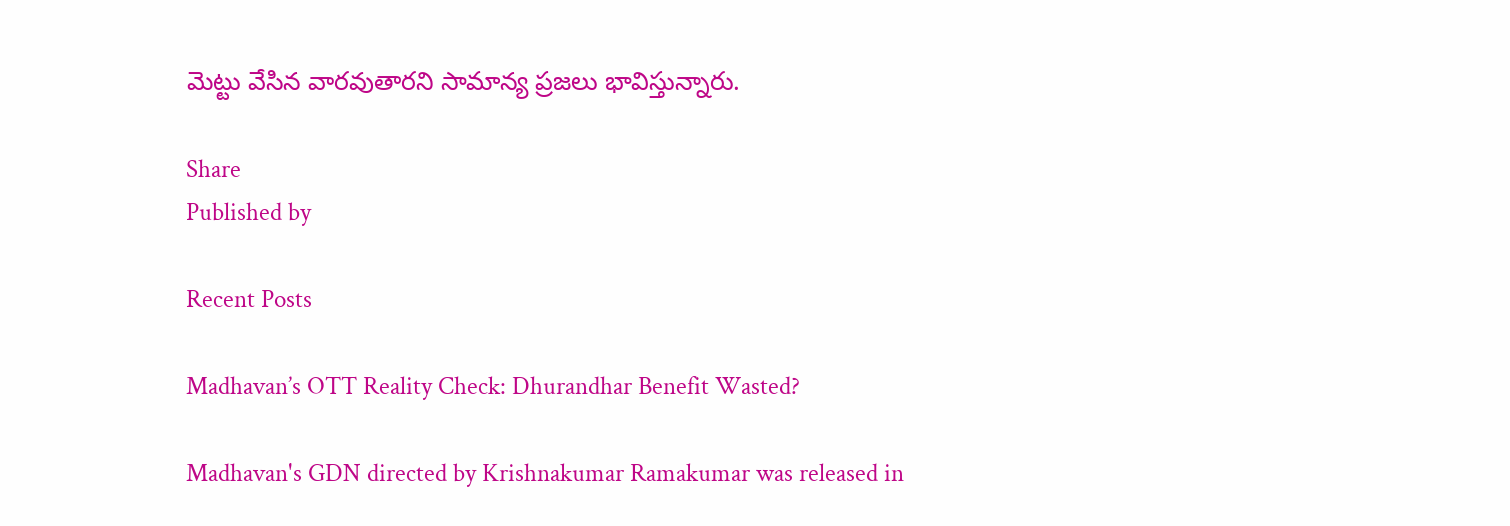మెట్టు వేసిన వారవుతారని సామాన్య ప్రజలు భావిస్తున్నారు.

Share
Published by

Recent Posts

Madhavan’s OTT Reality Check: Dhurandhar Benefit Wasted?

Madhavan's GDN directed by Krishnakumar Ramakumar was released in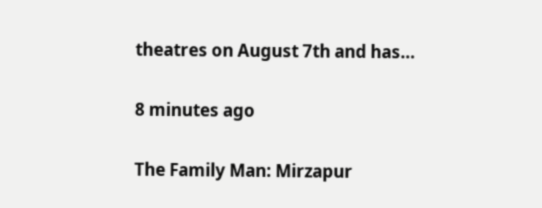theatres on August 7th and has…

8 minutes ago

The Family Man: Mirzapur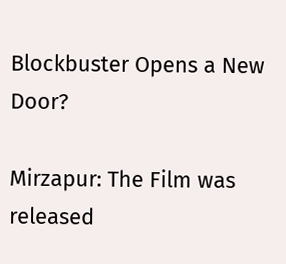Blockbuster Opens a New Door?

Mirzapur: The Film was released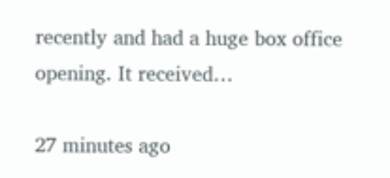recently and had a huge box office opening. It received…

27 minutes ago